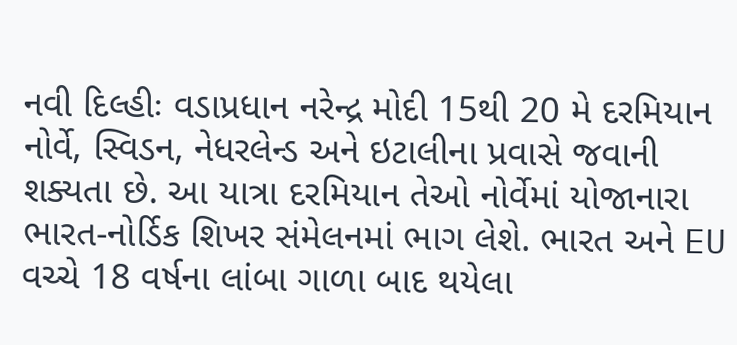નવી દિલ્હીઃ વડાપ્રધાન નરેન્દ્ર મોદી 15થી 20 મે દરમિયાન નોર્વે, સ્વિડન, નેધરલેન્ડ અને ઇટાલીના પ્રવાસે જવાની શક્યતા છે. આ યાત્રા દરમિયાન તેઓ નોર્વેમાં યોજાનારા ભારત-નોર્ડિક શિખર સંમેલનમાં ભાગ લેશે. ભારત અને EU વચ્ચે 18 વર્ષના લાંબા ગાળા બાદ થયેલા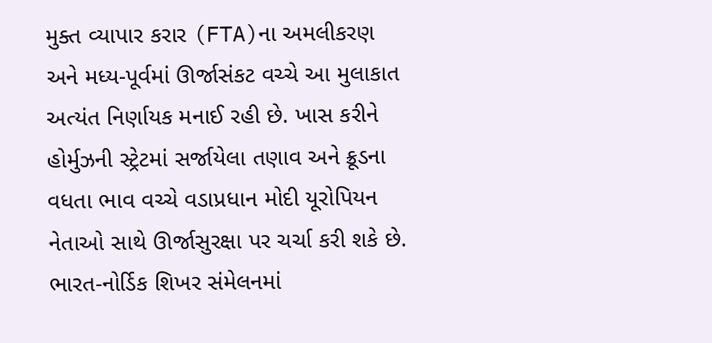મુક્ત વ્યાપાર કરાર (FTA)ના અમલીકરણ અને મધ્ય-પૂર્વમાં ઊર્જાસંકટ વચ્ચે આ મુલાકાત અત્યંત નિર્ણાયક મનાઈ રહી છે. ખાસ કરીને હોર્મુઝની સ્ટ્રેટમાં સર્જાયેલા તણાવ અને ક્રૂડના વધતા ભાવ વચ્ચે વડાપ્રધાન મોદી યૂરોપિયન નેતાઓ સાથે ઊર્જાસુરક્ષા પર ચર્ચા કરી શકે છે.
ભારત-નોર્ડિક શિખર સંમેલનમાં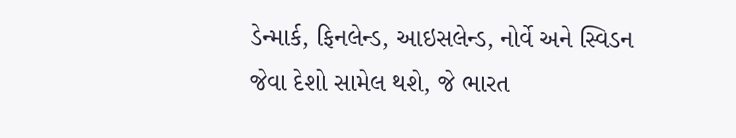ડેન્માર્ક, ફિનલેન્ડ, આઇસલેન્ડ, નોર્વે અને સ્વિડન જેવા દેશો સામેલ થશે, જે ભારત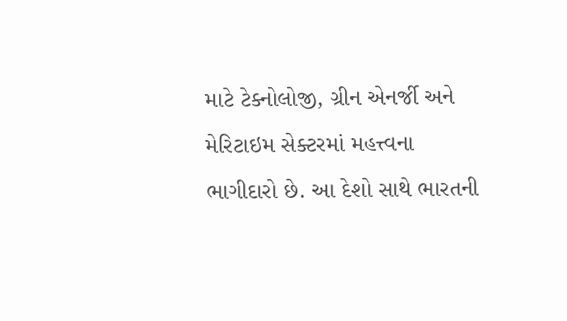માટે ટેક્નોલોજી, ગ્રીન એનર્જી અને મેરિટાઇમ સેક્ટરમાં મહત્ત્વના ભાગીદારો છે. આ દેશો સાથે ભારતની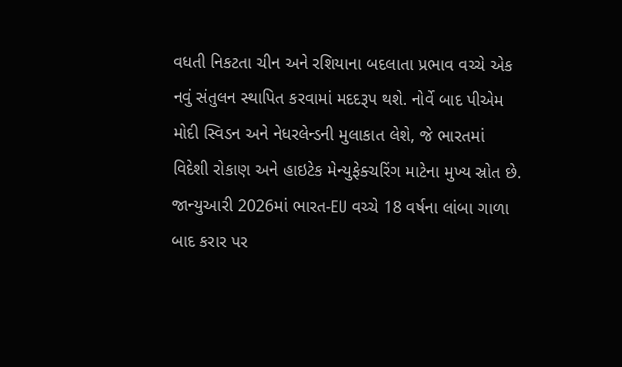વધતી નિકટતા ચીન અને રશિયાના બદલાતા પ્રભાવ વચ્ચે એક નવું સંતુલન સ્થાપિત કરવામાં મદદરૂપ થશે. નોર્વે બાદ પીએમ મોદી સ્વિડન અને નેધરલેન્ડની મુલાકાત લેશે, જે ભારતમાં વિદેશી રોકાણ અને હાઇટેક મેન્યુફેક્ચરિંગ માટેના મુખ્ય સ્રોત છે. જાન્યુઆરી 2026માં ભારત-EU વચ્ચે 18 વર્ષના લાંબા ગાળા બાદ કરાર પર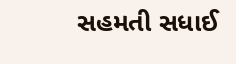સહમતી સધાઈ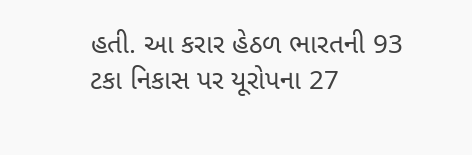હતી. આ કરાર હેઠળ ભારતની 93 ટકા નિકાસ પર યૂરોપના 27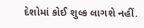દેશોમાં કોઈ શુલ્ક લાગશે નહીં.